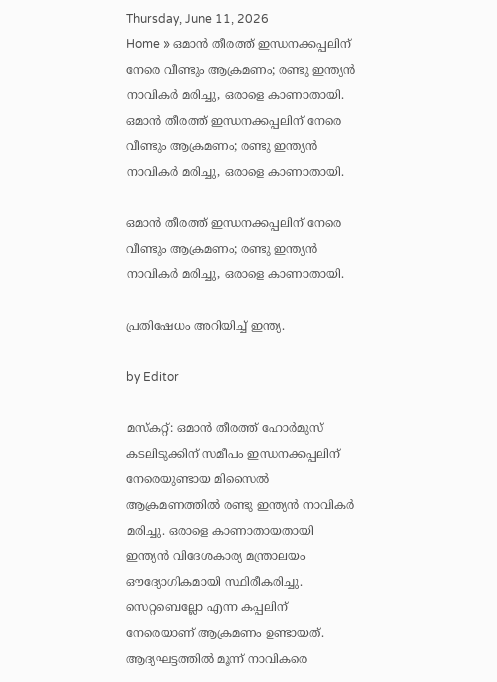Thursday, June 11, 2026
Home » ഒമാൻ തീരത്ത് ഇന്ധനക്കപ്പലിന് നേരെ വീണ്ടും ആക്രമണം; രണ്ടു ഇന്ത്യൻ നാവികർ മരിച്ചു, ഒരാളെ കാണാതായി.
ഒമാൻ തീരത്ത് ഇന്ധനക്കപ്പലിന് നേരെ വീണ്ടും ആക്രമണം; രണ്ടു ഇന്ത്യൻ നാവികർ മരിച്ചു, ഒരാളെ കാണാതായി.

ഒമാൻ തീരത്ത് ഇന്ധനക്കപ്പലിന് നേരെ വീണ്ടും ആക്രമണം; രണ്ടു ഇന്ത്യൻ നാവികർ മരിച്ചു, ഒരാളെ കാണാതായി.

പ്രതിഷേധം അറിയിച്ച് ഇന്ത്യ.

by Editor

മസ്‌കറ്റ്: ഒമാൻ തീരത്ത് ഹോർമുസ് കടലിടുക്കിന് സമീപം ഇന്ധനക്കപ്പലിന് നേരെയുണ്ടായ മിസൈൽ ആക്രമണത്തിൽ രണ്ടു ഇന്ത്യൻ നാവികർ മരിച്ചു. ഒരാളെ കാണാതായതായി ഇന്ത്യൻ വിദേശകാര്യ മന്ത്രാലയം ഔദ്യോഗികമായി സ്ഥിരീകരിച്ചു. സെറ്റബെല്ലോ എന്ന കപ്പലിന് നേരെയാണ് ആക്രമണം ഉണ്ടായത്. ആദ്യഘട്ടത്തിൽ മൂന്ന് നാവികരെ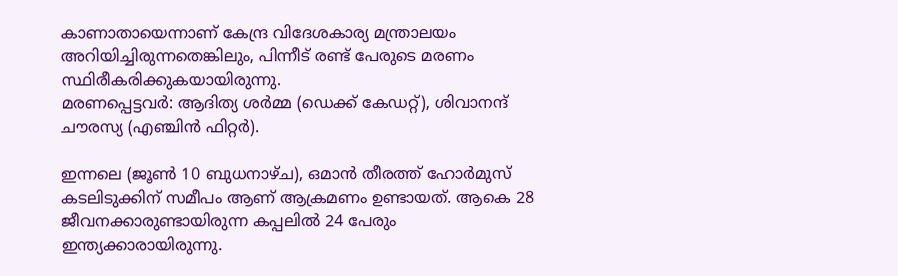കാണാതായെന്നാണ് കേന്ദ്ര വിദേശകാര്യ മന്ത്രാലയം അറിയിച്ചിരുന്നതെങ്കിലും, പിന്നീട് രണ്ട് പേരുടെ മരണം സ്ഥിരീകരിക്കുകയായിരുന്നു.
മരണപ്പെട്ടവർ: ആദിത്യ ശർമ്മ (ഡെക്ക് കേഡറ്റ്), ശിവാനന്ദ് ചൗരസ്യ (എഞ്ചിൻ ഫിറ്റർ).

ഇന്നലെ (ജൂൺ 10 ബുധനാഴ്ച), ഒമാൻ തീരത്ത് ഹോർമുസ് കടലിടുക്കിന് സമീപം ആണ് ആക്രമണം ഉണ്ടായത്. ആകെ 28 ജീവനക്കാരുണ്ടായിരുന്ന കപ്പലിൽ 24 പേരും ഇന്ത്യക്കാരായിരുന്നു.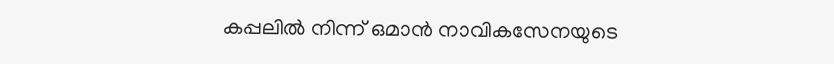കപ്പലിൽ നിന്ന് ഒമാൻ നാവികസേനയുടെ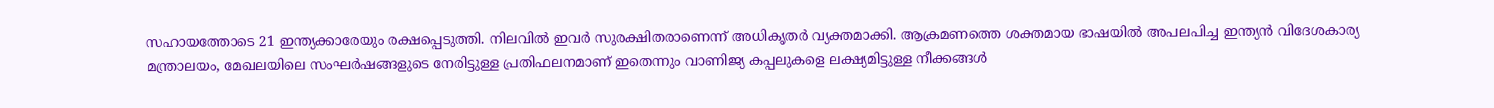സഹായത്തോടെ 21 ഇന്ത്യക്കാരേയും രക്ഷപ്പെടുത്തി. നിലവിൽ ഇവർ സുരക്ഷിതരാണെന്ന് അധികൃതർ വ്യക്തമാക്കി. ആക്രമണത്തെ ശക്തമായ ഭാഷയിൽ അപലപിച്ച ഇന്ത്യൻ വിദേശകാര്യ മന്ത്രാലയം, മേഖലയിലെ സംഘർഷങ്ങളുടെ നേരിട്ടുള്ള പ്രതിഫലനമാണ് ഇതെന്നും വാണിജ്യ കപ്പലുകളെ ലക്ഷ്യമിട്ടുള്ള നീക്കങ്ങൾ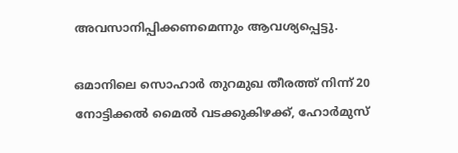അവസാനിപ്പിക്കണമെന്നും ആവശ്യപ്പെട്ടു.

ഒമാനിലെ സൊഹാർ തുറമുഖ തീരത്ത് നിന്ന് 20 നോട്ടിക്കൽ മൈൽ വടക്കുകിഴക്ക്, ഹോർമുസ്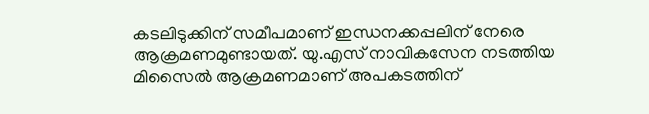കടലിടുക്കിന് സമീപമാണ് ഇന്ധനക്കപ്പലിന് നേരെ ആക്രമണമുണ്ടായത്. യു.എസ് നാവികസേന നടത്തിയ മിസൈൽ ആക്രമണമാണ് അപകടത്തിന്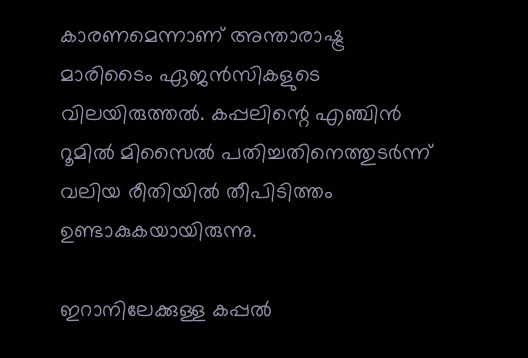കാരണമെന്നാണ് അന്താരാഷ്ട്ര മാരിടൈം ഏജൻസികളുടെ വിലയിരുത്തൽ. കപ്പലിന്റെ എഞ്ചിൻ റൂമിൽ മിസൈൽ പതിച്ചതിനെത്തുടർന്ന് വലിയ രീതിയിൽ തീപിടിത്തം ഉണ്ടാകുകയായിരുന്നു.

ഇറാനിലേക്കുള്ള കപ്പൽ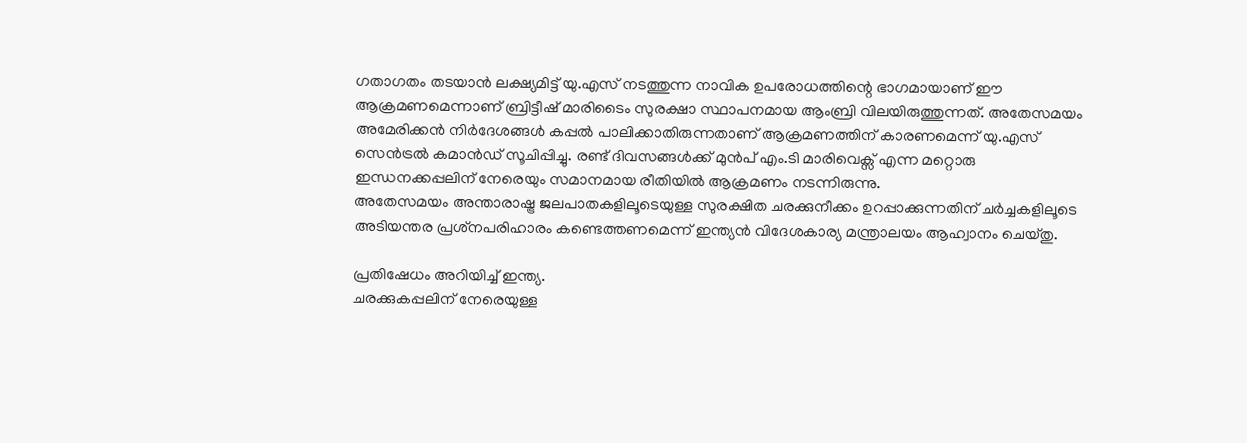ഗതാഗതം തടയാൻ ലക്ഷ്യമിട്ട് യു.എസ് നടത്തുന്ന നാവിക ഉപരോധത്തിന്റെ ഭാഗമായാണ് ഈ ആക്രമണമെന്നാണ് ബ്രിട്ടീഷ് മാരിടൈം സുരക്ഷാ സ്ഥാപനമായ ആംബ്രി വിലയിരുത്തുന്നത്. അതേസമയം അമേരിക്കൻ നിർദേശങ്ങൾ കപ്പൽ പാലിക്കാതിരുന്നതാണ് ആക്രമണത്തിന് കാരണമെന്ന് യു.എസ് സെൻട്രൽ കമാൻഡ് സൂചിപ്പിച്ചു. രണ്ട് ദിവസങ്ങൾക്ക് മുൻപ് എം.ടി മാരിവെക്സ് എന്ന മറ്റൊരു ഇന്ധനക്കപ്പലിന് നേരെയും സമാനമായ രീതിയിൽ ആക്രമണം നടന്നിരുന്നു.
അതേസമയം അന്താരാഷ്ട്ര ജലപാതകളിലൂടെയുള്ള സുരക്ഷിത ചരക്കുനീക്കം ഉറപ്പാക്കുന്നതിന് ചർച്ചകളിലൂടെ അടിയന്തര പ്രശ്‌നപരിഹാരം കണ്ടെത്തണമെന്ന് ഇന്ത്യൻ വിദേശകാര്യ മന്ത്രാലയം ആഹ്വാനം ചെയ്തു‌.

പ്രതിഷേധം അറിയിച്ച് ഇന്ത്യ.
ചരക്കുകപ്പലിന് നേരെയുള്ള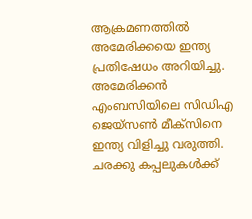ആക്രമണത്തിൽ അമേരിക്കയെ ഇന്ത്യ പ്രതിഷേധം അറിയിച്ചു. അമേരിക്കൻ എംബസിയിലെ സിഡിഎ ജെയ്സൺ മീക്സിനെ ഇന്ത്യ വിളിച്ചു വരുത്തി. ചരക്കു കപ്പലുകൾക്ക്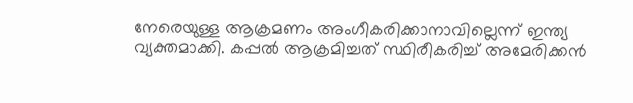നേരെയുള്ള ആക്രമണം അംഗീകരിക്കാനാവില്ലെന്ന് ഇന്ത്യ വ്യക്തമാക്കി. കപ്പൽ ആക്രമിച്ചത് സ്ഥിരീകരിച്ച് അമേരിക്കൻ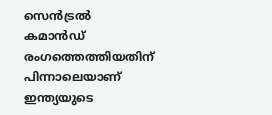സെൻട്രൽ കമാൻഡ് രംഗത്തെത്തിയതിന് പിന്നാലെയാണ് ഇന്ത്യയുടെ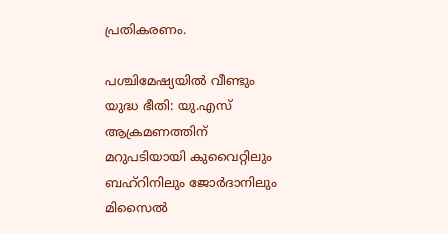പ്രതികരണം.

പശ്ചിമേഷ്യയിൽ വീണ്ടും യുദ്ധ ഭീതി: യു.എസ് ആക്രമണത്തിന് മറുപടിയായി കുവൈറ്റിലും ബഹ്റിനിലും ജോർദാനിലും മിസൈൽ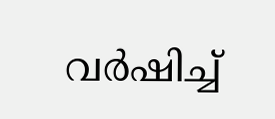വർഷിച്ച്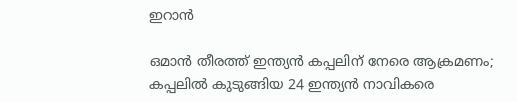ഇറാൻ

ഒമാൻ തീരത്ത് ഇന്ത്യൻ കപ്പലിന് നേരെ ആക്രമണം; കപ്പലിൽ കുടുങ്ങിയ 24 ഇന്ത്യൻ നാവികരെ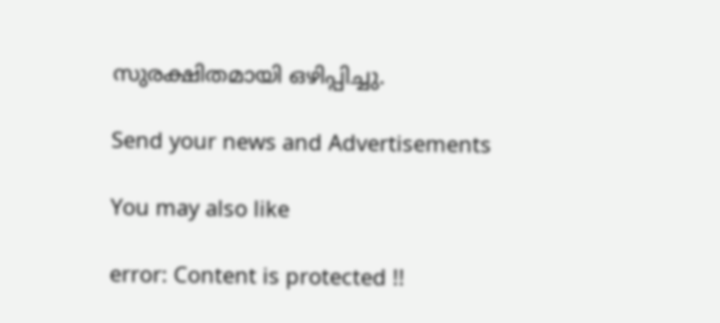സുരക്ഷിതമായി ഒഴിപ്പിച്ചു.

Send your news and Advertisements

You may also like

error: Content is protected !!